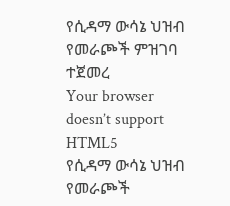የሲዳማ ውሳኔ ህዝብ የመራጮች ምዝገባ ተጀመረ
Your browser doesn’t support HTML5
የሲዳማ ውሳኔ ህዝብ የመራጮች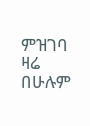ምዝገባ ዛሬ በሁሉም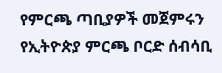የምርጫ ጣቢያዎች መጀምሩን የኢትዮጵያ ምርጫ ቦርድ ሰብሳቢ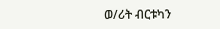ወ/ሪት ብርቱካን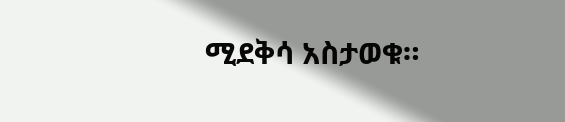ሚደቅሳ አስታወቁ።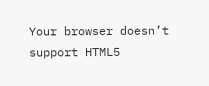Your browser doesn’t support HTML5